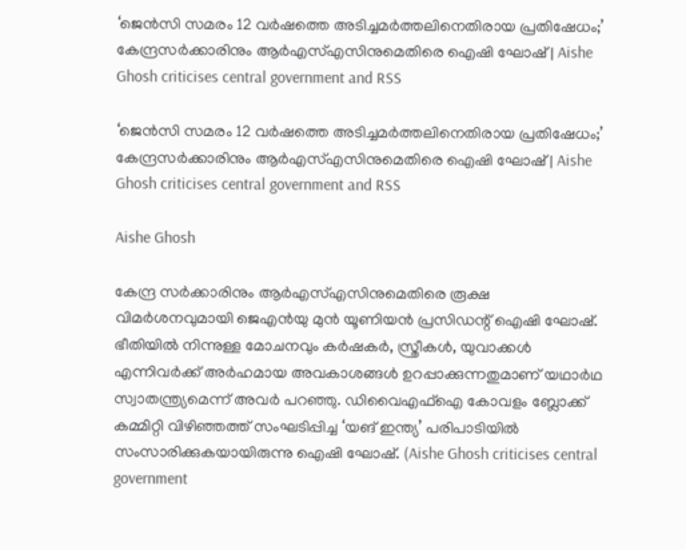‘ജെൻസി സമരം 12 വർഷത്തെ അടിച്ചമർത്തലിനെതിരായ പ്രതിഷേധം;’ കേന്ദ്രസർക്കാരിനും ആർഎസ്എസിനുമെതിരെ ഐഷി ഘോഷ് | Aishe Ghosh criticises central government and RSS

‘ജെൻസി സമരം 12 വർഷത്തെ അടിച്ചമർത്തലിനെതിരായ പ്രതിഷേധം;’ കേന്ദ്രസർക്കാരിനും ആർഎസ്എസിനുമെതിരെ ഐഷി ഘോഷ് | Aishe Ghosh criticises central government and RSS

Aishe Ghosh

കേന്ദ്ര സർക്കാരിനും ആർഎസ്എസിനുമെതിരെ രൂക്ഷ വിമർശനവുമായി ജെഎൻയു മുൻ യൂണിയൻ പ്രസിഡന്റ് ഐഷി ഘോഷ്. ഭീതിയിൽ നിന്നുള്ള മോചനവും കർഷകർ, സ്ത്രീകൾ, യുവാക്കൾ എന്നിവർക്ക് അർഹമായ അവകാശങ്ങൾ ഉറപ്പാക്കുന്നതുമാണ് യഥാർഥ സ്വാതന്ത്ര്യമെന്ന് അവർ പറഞ്ഞു. ഡിവൈഎഫ്ഐ കോവളം ബ്ലോക്ക് കമ്മിറ്റി വിഴിഞ്ഞത്ത് സംഘടിപ്പിച്ച ‘യങ് ഇന്ത്യ’ പരിപാടിയിൽ സംസാരിക്കുകയായിരുന്നു ഐഷി ഘോഷ്. (Aishe Ghosh criticises central government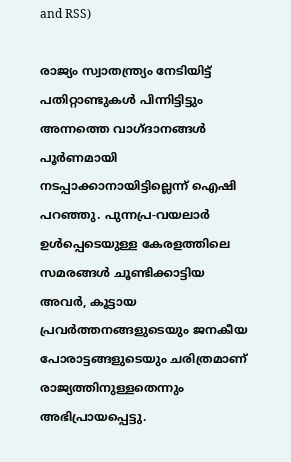and RSS)

രാജ്യം സ്വാതന്ത്ര്യം നേടിയിട്ട് പതിറ്റാണ്ടുകൾ പിന്നിട്ടിട്ടും അന്നത്തെ വാഗ്ദാനങ്ങൾ പൂർണമായി നടപ്പാക്കാനായിട്ടില്ലെന്ന് ഐഷി പറഞ്ഞു. പുന്നപ്ര-വയലാർ ഉൾപ്പെടെയുള്ള കേരളത്തിലെ സമരങ്ങൾ ചൂണ്ടിക്കാട്ടിയ അവർ, കൂട്ടായ പ്രവർത്തനങ്ങളുടെയും ജനകീയ പോരാട്ടങ്ങളുടെയും ചരിത്രമാണ് രാജ്യത്തിനുള്ളതെന്നും അഭിപ്രായപ്പെട്ടു.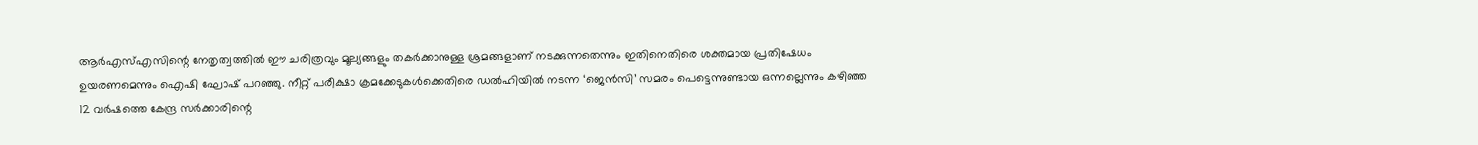ആർഎസ്എസിന്റെ നേതൃത്വത്തിൽ ഈ ചരിത്രവും മൂല്യങ്ങളും തകർക്കാനുള്ള ശ്രമങ്ങളാണ് നടക്കുന്നതെന്നും ഇതിനെതിരെ ശക്തമായ പ്രതിഷേധം ഉയരണമെന്നും ഐഷി ഘോഷ് പറഞ്ഞു. നീറ്റ് പരീക്ഷാ ക്രമക്കേടുകൾക്കെതിരെ ഡൽഹിയിൽ നടന്ന ‘ജെൻസി’ സമരം പെട്ടെന്നുണ്ടായ ഒന്നല്ലെന്നും കഴിഞ്ഞ 12 വർഷത്തെ കേന്ദ്ര സർക്കാരിന്റെ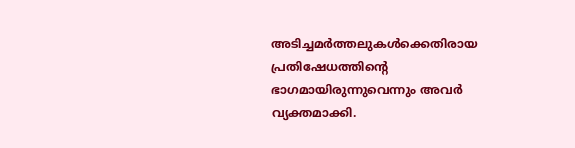അടിച്ചമർത്തലുകൾക്കെതിരായ പ്രതിഷേധത്തിന്റെ ഭാഗമായിരുന്നുവെന്നും അവർ വ്യക്തമാക്കി.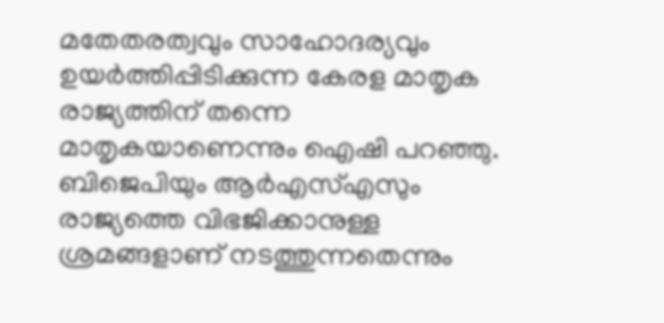മതേതരത്വവും സാഹോദര്യവും ഉയർത്തിപ്പിടിക്കുന്ന കേരള മാതൃക രാജ്യത്തിന് തന്നെ മാതൃകയാണെന്നും ഐഷി പറഞ്ഞു. ബിജെപിയും ആർഎസ്എസും രാജ്യത്തെ വിഭജിക്കാനുള്ള ശ്രമങ്ങളാണ് നടത്തുന്നതെന്നും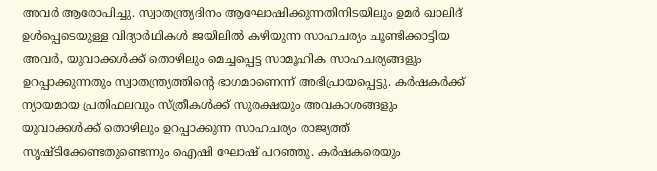അവർ ആരോപിച്ചു. സ്വാതന്ത്ര്യദിനം ആഘോഷിക്കുന്നതിനിടയിലും ഉമർ ഖാലിദ് ഉൾപ്പെടെയുള്ള വിദ്യാർഥികൾ ജയിലിൽ കഴിയുന്ന സാഹചര്യം ചൂണ്ടിക്കാട്ടിയ അവർ, യുവാക്കൾക്ക് തൊഴിലും മെച്ചപ്പെട്ട സാമൂഹിക സാഹചര്യങ്ങളും ഉറപ്പാക്കുന്നതും സ്വാതന്ത്ര്യത്തിന്റെ ഭാഗമാണെന്ന് അഭിപ്രായപ്പെട്ടു. കർഷകർക്ക് ന്യായമായ പ്രതിഫലവും സ്ത്രീകൾക്ക് സുരക്ഷയും അവകാശങ്ങളും യുവാക്കൾക്ക് തൊഴിലും ഉറപ്പാക്കുന്ന സാഹചര്യം രാജ്യത്ത് സൃഷ്ടിക്കേണ്ടതുണ്ടെന്നും ഐഷി ഘോഷ് പറഞ്ഞു. കർഷകരെയും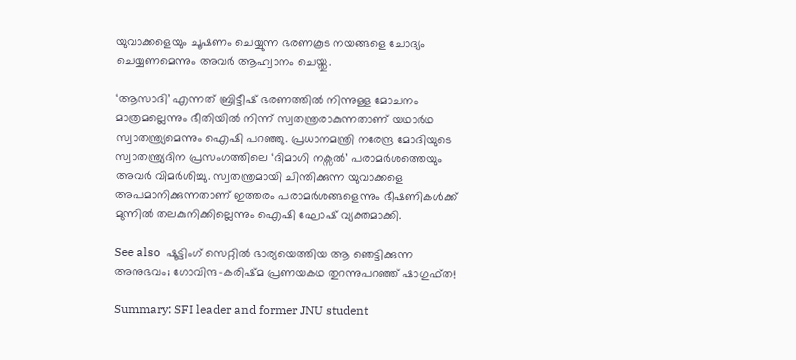യുവാക്കളെയും ചൂഷണം ചെയ്യുന്ന ഭരണകൂട നയങ്ങളെ ചോദ്യം ചെയ്യണമെന്നും അവർ ആഹ്വാനം ചെയ്തു.

‘ആസാദി’ എന്നത് ബ്രിട്ടീഷ് ഭരണത്തിൽ നിന്നുള്ള മോചനം മാത്രമല്ലെന്നും ഭീതിയിൽ നിന്ന് സ്വതന്ത്രരാകുന്നതാണ് യഥാർഥ സ്വാതന്ത്ര്യമെന്നും ഐഷി പറഞ്ഞു. പ്രധാനമന്ത്രി നരേന്ദ്ര മോദിയുടെ സ്വാതന്ത്ര്യദിന പ്രസംഗത്തിലെ ‘ദിമാഗി നക്സൽ’ പരാമർശത്തെയും അവർ വിമർശിച്ചു. സ്വതന്ത്രമായി ചിന്തിക്കുന്ന യുവാക്കളെ അപമാനിക്കുന്നതാണ് ഇത്തരം പരാമർശങ്ങളെന്നും ഭീഷണികൾക്ക് മുന്നിൽ തലകുനിക്കില്ലെന്നും ഐഷി ഘോഷ് വ്യക്തമാക്കി.

See also  ഷൂട്ടിംഗ് സെറ്റിൽ ഭാര്യയെത്തിയ ആ ഞെട്ടിക്കുന്ന അനുഭവം; ഗോവിന്ദ-കരിഷ്മ പ്രണയകഥ തുറന്നുപറഞ്ഞ് ഷാഗുഫ്ത!

Summary: SFI leader and former JNU student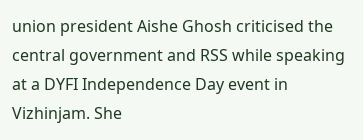union president Aishe Ghosh criticised the central government and RSS while speaking at a DYFI Independence Day event in Vizhinjam. She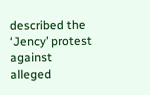described the ‘Jency’ protest against alleged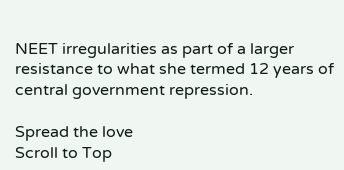NEET irregularities as part of a larger resistance to what she termed 12 years of central government repression.

Spread the love
Scroll to Top